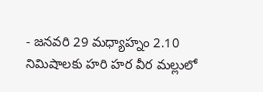- జనవరి 29 మధ్యాహ్నం 2.10 నిమిషాలకు హరి హర వీర మల్లులో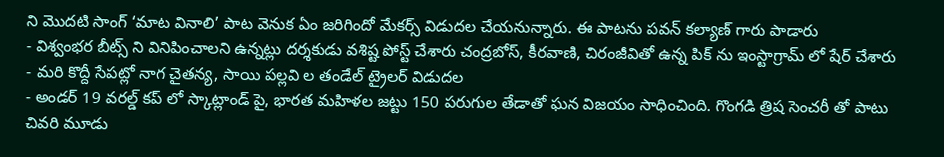ని మొదటి సాంగ్ ‘మాట వినాలి’ పాట వెనుక ఏం జరిగిందో మేకర్స్ విడుదల చేయనున్నారు. ఈ పాటను పవన్ కల్యాణ్ గారు పాడారు
- విశ్వంభర బీట్స్ ని వినిపించాలని ఉన్నట్లు దర్శకుడు వశిష్ట పోస్ట్ చేశారు చంద్రబోస్, కీరవాణి, చిరంజీవితో ఉన్న పిక్ ను ఇంస్టాగ్రామ్ లో షేర్ చేశారు
- మరి కొద్దీ సేపట్లో నాగ చైతన్య, సాయి పల్లవి ల తండేల్ ట్రైలర్ విడుదల
- అండర్ 19 వరల్డ్ కప్ లో స్కాట్లాండ్ పై, భారత మహిళల జట్టు 150 పరుగుల తేడాతో ఘన విజయం సాధించింది. గొంగడి త్రిష సెంచరీ తో పాటు చివరి మూడు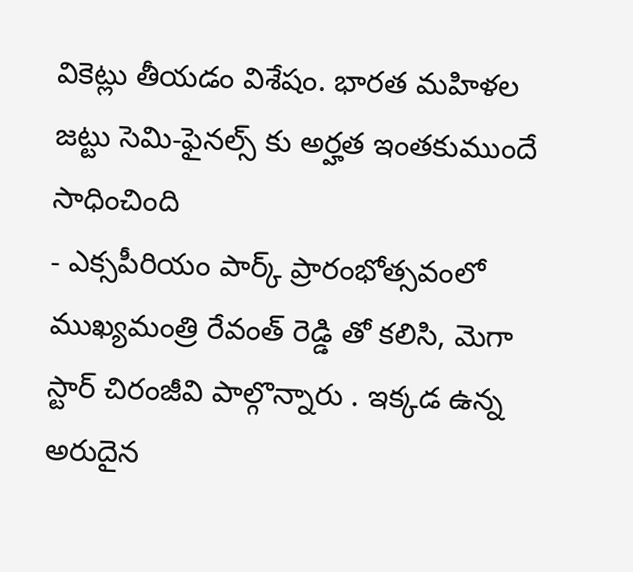వికెట్లు తీయడం విశేషం. భారత మహిళల జట్టు సెమి-ఫైనల్స్ కు అర్హత ఇంతకుముందే సాధించింది
- ఎక్సపీరియం పార్క్ ప్రారంభోత్సవంలో ముఖ్యమంత్రి రేవంత్ రెడ్డి తో కలిసి, మెగా స్టార్ చిరంజీవి పాల్గొన్నారు . ఇక్కడ ఉన్న అరుదైన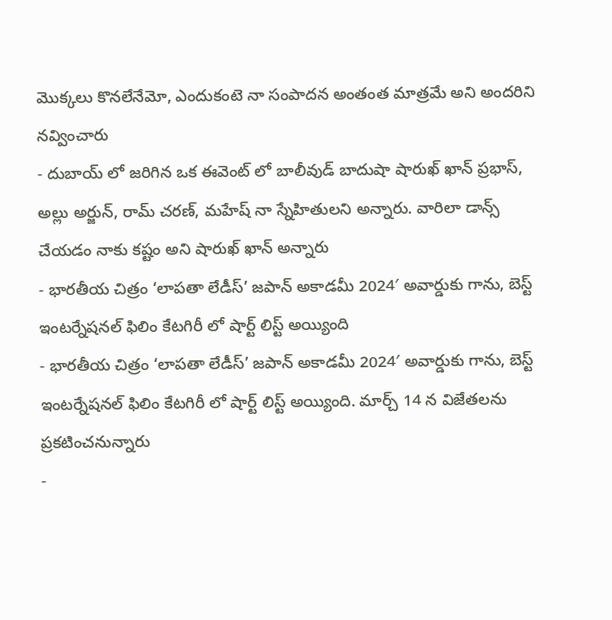మొక్కలు కొనలేనేమో, ఎందుకంటె నా సంపాదన అంతంత మాత్రమే అని అందరిని నవ్వించారు
- దుబాయ్ లో జరిగిన ఒక ఈవెంట్ లో బాలీవుడ్ బాదుషా షారుఖ్ ఖాన్ ప్రభాస్, అల్లు అర్జున్, రామ్ చరణ్, మహేష్ నా స్నేహితులని అన్నారు. వారిలా డాన్స్ చేయడం నాకు కష్టం అని షారుఖ్ ఖాన్ అన్నారు
- భారతీయ చిత్రం ‘లాపతా లేడీస్’ జపాన్ అకాడమీ 2024′ అవార్డుకు గాను, బెస్ట్ ఇంటర్నేషనల్ ఫిలిం కేటగిరీ లో షార్ట్ లిస్ట్ అయ్యింది
- భారతీయ చిత్రం ‘లాపతా లేడీస్’ జపాన్ అకాడమీ 2024′ అవార్డుకు గాను, బెస్ట్ ఇంటర్నేషనల్ ఫిలిం కేటగిరీ లో షార్ట్ లిస్ట్ అయ్యింది. మార్చ్ 14 న విజేతలను ప్రకటించనున్నారు
-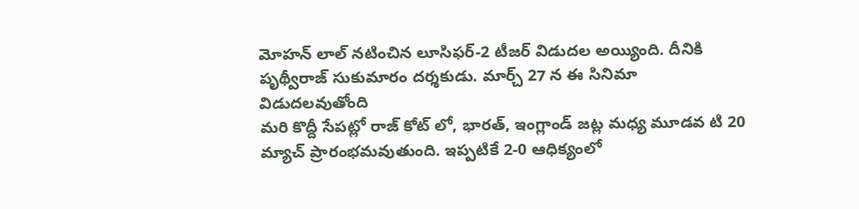మోహన్ లాల్ నటించిన లూసిఫర్-2 టీజర్ విడుదల అయ్యింది. దీనికి పృథ్వీరాజ్ సుకుమారం దర్శకుడు. మార్చ్ 27 న ఈ సినిమా విడుదలవుతోంది
మరి కొద్దీ సేపట్లో రాజ్ కోట్ లో, భారత్, ఇంగ్లాండ్ జట్ల మధ్య మూడవ టి 20 మ్యాచ్ ప్రారంభమవుతుంది. ఇప్పటికే 2-0 ఆధిక్యంలో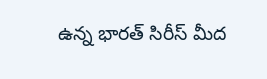ఉన్న భారత్ సిరీస్ మీద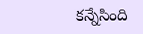కన్నేసింది